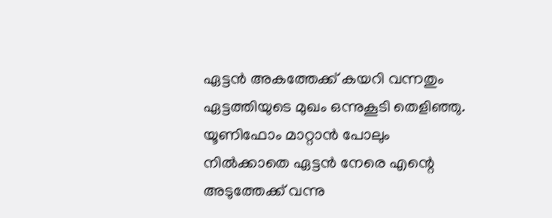ഏട്ടൻ അകത്തേക്ക് കയറി വന്നതും ഏട്ടത്തിയുടെ മുഖം ഒന്നുകൂടി തെളിഞ്ഞു. യൂണിഫോം മാറ്റാൻ പോലും നിൽക്കാതെ ഏട്ടൻ നേരെ എന്റെ അടുത്തേക്ക് വന്നു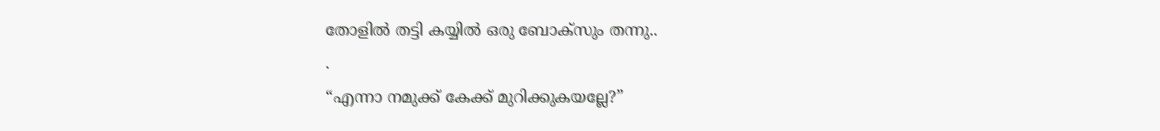തോളിൽ തട്ടി കയ്യിൽ ഒരു ബോക്സും തന്നു..
.
“എന്നാ നമുക്ക് കേക്ക് മുറിക്കുകയല്ലേ?”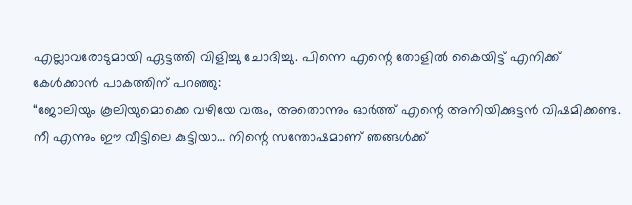എല്ലാവരോടുമായി ഏട്ടത്തി വിളിച്ചു ചോദിച്ചു. പിന്നെ എന്റെ തോളിൽ കൈയിട്ട് എനിക്ക് കേൾക്കാൻ പാകത്തിന് പറഞ്ഞു:
“ജോലിയും കൂലിയുമൊക്കെ വഴിയേ വരും, അതൊന്നും ഓർത്ത് എന്റെ അനിയിക്കുട്ടൻ വിഷമിക്കണ്ട. നീ എന്നും ഈ വീട്ടിലെ കുട്ടിയാ… നിന്റെ സന്തോഷമാണ് ഞങ്ങൾക്ക്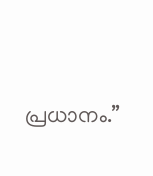പ്രധാനം.”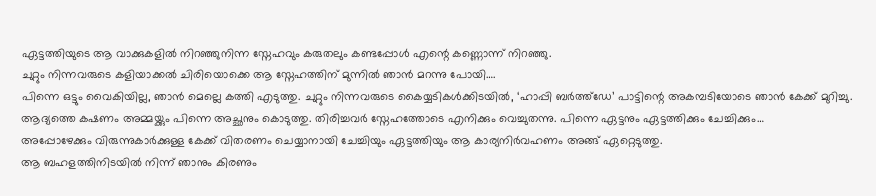ഏട്ടത്തിയുടെ ആ വാക്കുകളിൽ നിറഞ്ഞുനിന്ന സ്നേഹവും കരുതലും കണ്ടപ്പോൾ എന്റെ കണ്ണൊന്ന് നിറഞ്ഞു.
ചുറ്റും നിന്നവരുടെ കളിയാക്കൽ ചിരിയൊക്കെ ആ സ്നേഹത്തിന് മുന്നിൽ ഞാൻ മറന്നു പോയി….
പിന്നെ ഒട്ടും വൈകിയില്ല, ഞാൻ മെല്ലെ കത്തി എടുത്തു. ചുറ്റും നിന്നവരുടെ കൈയ്യടികൾക്കിടയിൽ, ‘ഹാപ്പി ബർത്ത്ഡേ’ പാട്ടിന്റെ അകമ്പടിയോടെ ഞാൻ കേക്ക് മുറിച്ചു.
ആദ്യത്തെ കഷണം അമ്മയ്ക്കും പിന്നെ അച്ഛനും കൊടുത്തു. തിരിച്ചവർ സ്നേഹത്തോടെ എനിക്കും വെച്ചുതന്നു. പിന്നെ ഏട്ടനും ഏട്ടത്തിക്കും ചേച്ചിക്കും…
അപ്പോഴേക്കും വിരുന്നുകാർക്കുള്ള കേക്ക് വിതരണം ചെയ്യാനായി ചേച്ചിയും ഏട്ടത്തിയും ആ കാര്യനിർവഹണം അങ്ങ് ഏറ്റെടുത്തു.
ആ ബഹളത്തിനിടയിൽ നിന്ന് ഞാനും കിരണും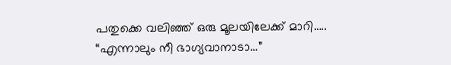പതുക്കെ വലിഞ്ഞ് ഒരു മൂലയിലേക്ക് മാറി…..
“എന്നാലും നീ ഭാഗ്യവാനാടാ…”